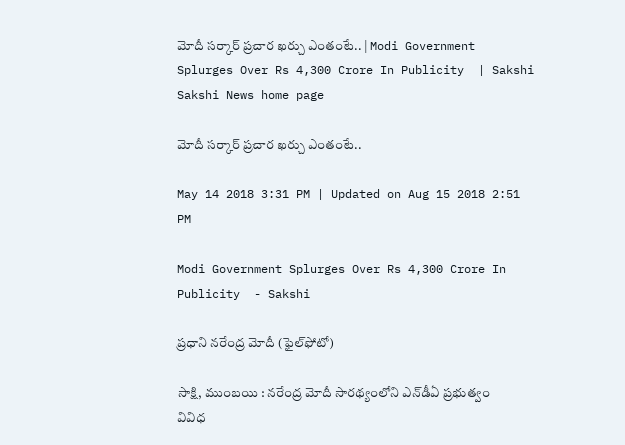మోదీ సర్కార్‌ ప్రచార ఖర్చు ఎంతంటే.. | Modi Government Splurges Over Rs 4,300 Crore In Publicity  | Sakshi
Sakshi News home page

మోదీ సర్కార్‌ ప్రచార ఖర్చు ఎంతంటే..

May 14 2018 3:31 PM | Updated on Aug 15 2018 2:51 PM

Modi Government Splurges Over Rs 4,300 Crore In Publicity  - Sakshi

ప్రధాని నరేంద్ర మోదీ (ఫైల్‌ఫోటో)

సాక్షి, ముంబయి : నరేంద్ర మోదీ సారథ్యంలోని ఎన్‌డీఏ ప్రభుత్వం వివిధ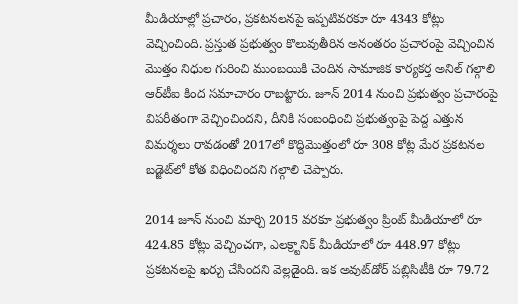మీడియాల్లో ప్రచారం, ప్రకటనలనపై ఇప్పటివరకూ రూ 4343 కోట్లు వెచ్చించింది. ప్రస్తుత ప్రభుత్వం కొలువుతీరిన అనంతరం ప్రచారంపై వెచ్చించిన మొత్తం నిధుల గురించి ముంబయికి చెందిన సామాజిక కార్యకర్త అనిల్‌ గల్గాలి ఆర్‌టీఐ కింద సమాచారం రాబట్టారు. జూన్‌ 2014 నుంచి ప్రభుత్వం ప్రచారంపై విపరీతంగా వెచ్చించిందని, దీనికి సంబంధించి ప్రభుత్వంపై పెద్ద ఎత్తున విమర్శలు రావడంతో 2017లో కొద్దిమొత్తంలో రూ 308 కోట్ల మేర ప్రకటనల బడ్జెట్‌లో కోత విధించిందని గల్గాలి చెప్పారు.

2014 జూన్‌ నుంచి మార్చి 2015 వరకూ ప్రభుత్వం ప్రింట్‌ మీడియాలో రూ 424.85 కోట్లు వెచ్చించగా, ఎలక్ర్టానిక్‌ మీడియాలో రూ 448.97 కోట్లు ప్రకటనలపై ఖర్చు చేసిందని వెల్లడైంది. ఇక అవుట్‌డోర్‌ పబ్లిసిటీకి రూ 79.72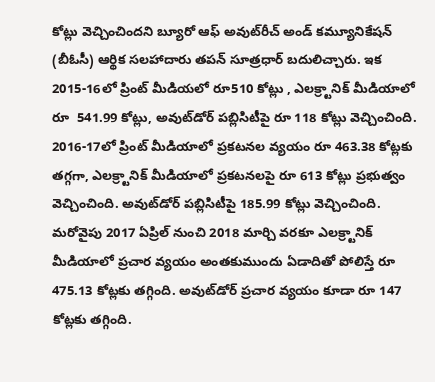కోట్లు వెచ్చించిందని బ్యూరో ఆఫ్‌ అవుట్‌రీచ్‌ అండ్‌ కమ్యూనికేషన్‌ (బీఓసీ) ఆర్థిక సలహాదారు తపన్‌ సూత్రధార్‌ బదులిచ్చారు. ఇక 2015-16లో ప్రింట్‌ మీడియలో రూ510 కోట్లు , ఎలక్ర్టానిక్‌ మీడియాలో రూ  541.99 కోట్లు, అవుట్‌డోర్‌ పబ్లిసిటీపై రూ 118 కోట్లు వెచ్చించింది. 2016-17లో ప్రింట్‌ మీడియాలో ప్రకటనల వ్యయం రూ 463.38 కోట్లకు తగ్గగా, ఎలక్ర్టానిక్‌ మీడియాలో ప్రకటనలపై రూ 613 కోట్లు ప్రభుత్వం వెచ్చించింది. అవుట్‌డోర్‌ పబ్లిసిటీపై 185.99 కోట్లు వెచ్చించింది. మరోవైపు 2017 ఏప్రిల్‌ నుంచి 2018 మార్చి వరకూ ఎలక్ర్టానిక్‌ మీడియాలో ప్రచార వ్యయం అంతకుముందు ఏడాదితో పోలిస్తే రూ 475.13 కోట్లకు తగ్గింది. అవుట్‌డోర్‌ ప్రచార వ్యయం కూడా రూ 147 కోట్లకు తగ్గింది.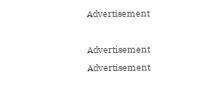Advertisement

Advertisement
Advertisement